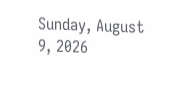Sunday, August 9, 2026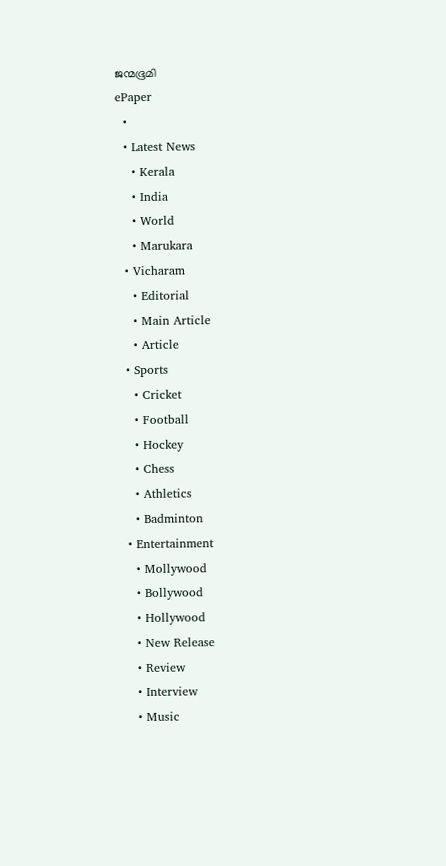ജന്മഭൂമി
ePaper
  •
  • Latest News
    • Kerala
    • India
    • World
    • Marukara
  • Vicharam
    • Editorial
    • Main Article
    • Article
  • Sports
    • Cricket
    • Football
    • Hockey
    • Chess
    • Athletics
    • Badminton
  • Entertainment
    • Mollywood
    • Bollywood
    • Hollywood
    • New Release
    • Review
    • Interview
    • Music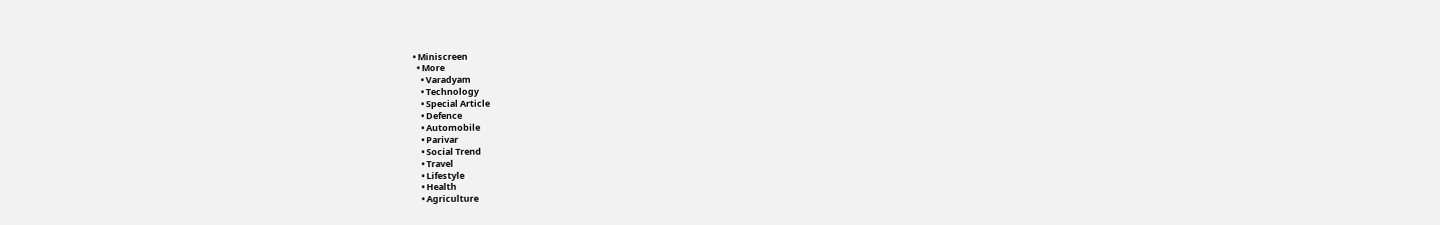• Miniscreen
  • More
    • Varadyam
    • Technology
    • Special Article
    • Defence
    • Automobile
    • Parivar
    • Social Trend
    • Travel
    • Lifestyle
    • Health
    • Agriculture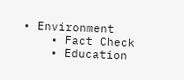• Environment
    • Fact Check
    • Education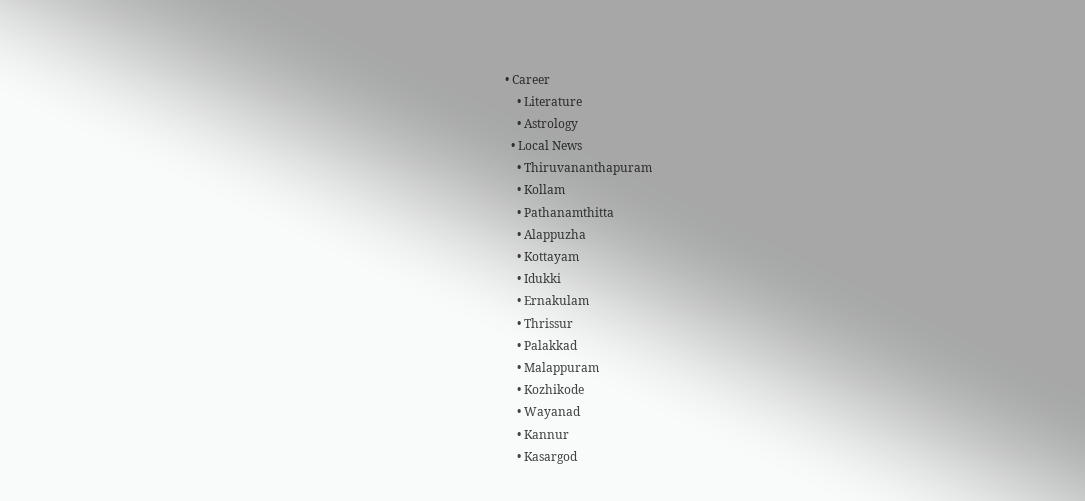• Career
    • Literature
    • Astrology
  • Local News
    • Thiruvananthapuram
    • Kollam
    • Pathanamthitta
    • Alappuzha
    • Kottayam
    • Idukki
    • Ernakulam
    • Thrissur
    • Palakkad
    • Malappuram
    • Kozhikode
    • Wayanad
    • Kannur
    • Kasargod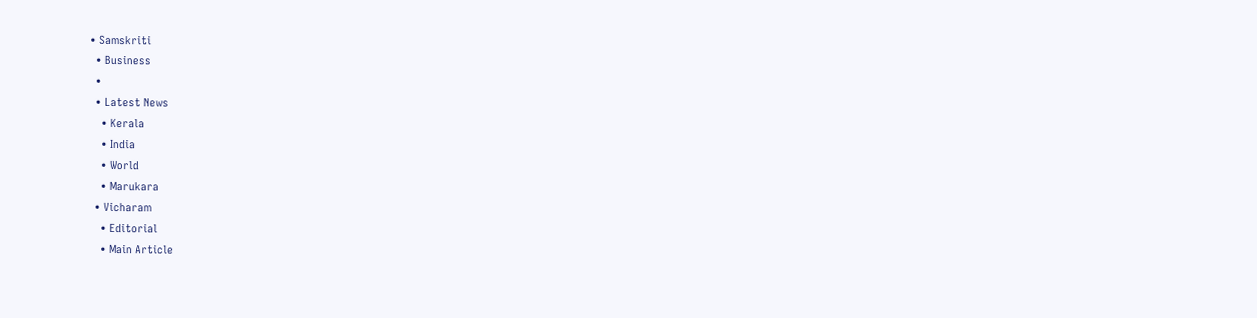• Samskriti
  • Business
  •
  • Latest News
    • Kerala
    • India
    • World
    • Marukara
  • Vicharam
    • Editorial
    • Main Article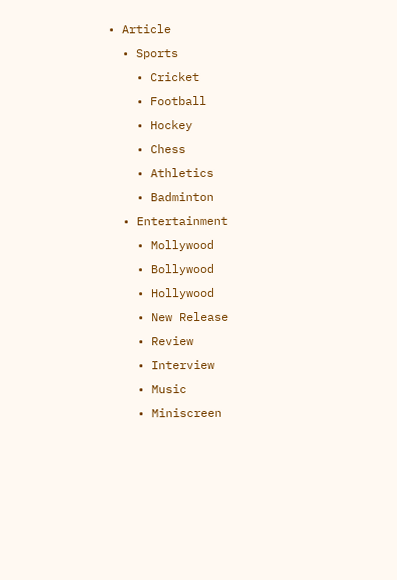• Article
  • Sports
    • Cricket
    • Football
    • Hockey
    • Chess
    • Athletics
    • Badminton
  • Entertainment
    • Mollywood
    • Bollywood
    • Hollywood
    • New Release
    • Review
    • Interview
    • Music
    • Miniscreen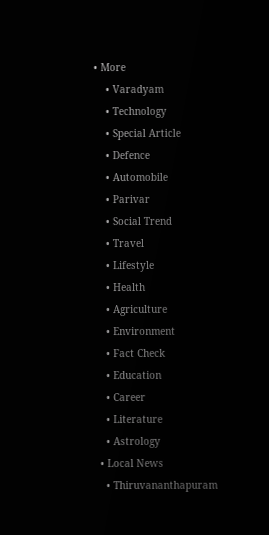• More
    • Varadyam
    • Technology
    • Special Article
    • Defence
    • Automobile
    • Parivar
    • Social Trend
    • Travel
    • Lifestyle
    • Health
    • Agriculture
    • Environment
    • Fact Check
    • Education
    • Career
    • Literature
    • Astrology
  • Local News
    • Thiruvananthapuram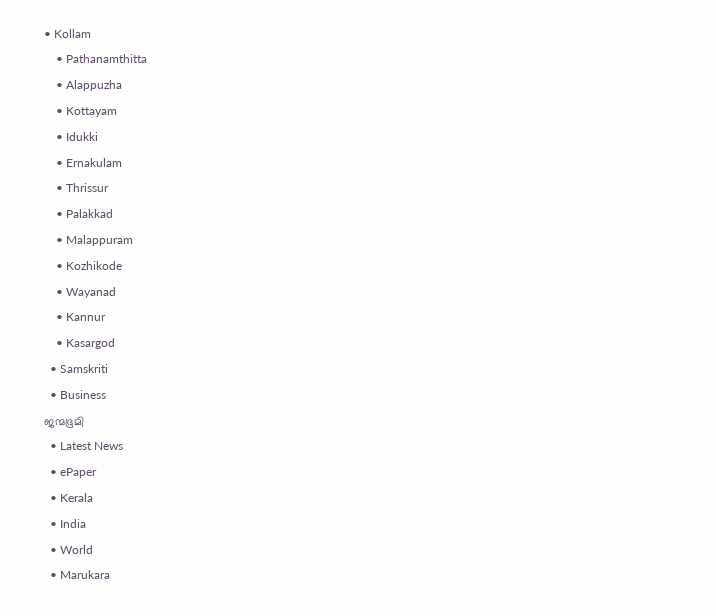• Kollam
    • Pathanamthitta
    • Alappuzha
    • Kottayam
    • Idukki
    • Ernakulam
    • Thrissur
    • Palakkad
    • Malappuram
    • Kozhikode
    • Wayanad
    • Kannur
    • Kasargod
  • Samskriti
  • Business
ജന്മഭൂമി
  • Latest News
  • ePaper
  • Kerala
  • India
  • World
  • Marukara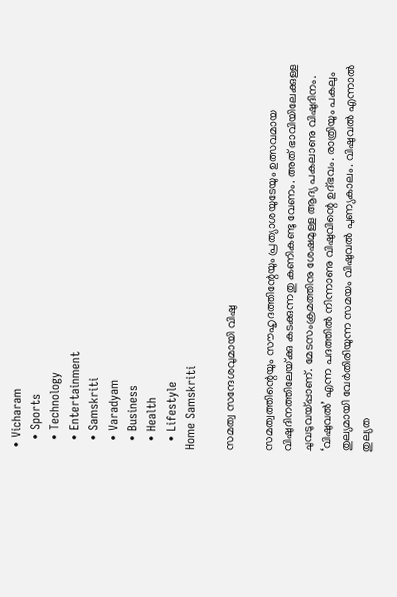• Vicharam
  • Sports
  • Technology
  • Entertainment
  • Samskriti
  • Varadyam
  • Business
  • Health
  • Lifestyle
Home Samskriti

സമത്വ സന്ദേശവുമായി വിഷു

സമത്വത്തിന്റെയും സൗഹൃദത്തിന്റേയും പ്രത്യാശയുടേയും ഉത്സവമായ വിഷുദിനത്തിലേയ്‌ക്കു കടക്കുന്നതു കണികണ്ടു വേണം. അത് ഭാവിയിലേക്കുള്ള ചുവടുവയ്‌പ്പാണ്. മേടസംക്രമത്തിനു ശേഷമുള്ള ആദ്യ പകലാണു വിഷുദിനം. ‘വിഷുവല്‍’ എന്ന പദത്തില്‍ നിന്നാണു വിഷുവിന്റെ ഉദ്ഭവം. രാത്രിയും പകലും തുല്യമായി വേര്‍തിരിയുന്ന സമയം വിഷുവല്‍ പുണ്യകാലം. വിഷുവല്‍ എന്നാല്‍ തുല്യത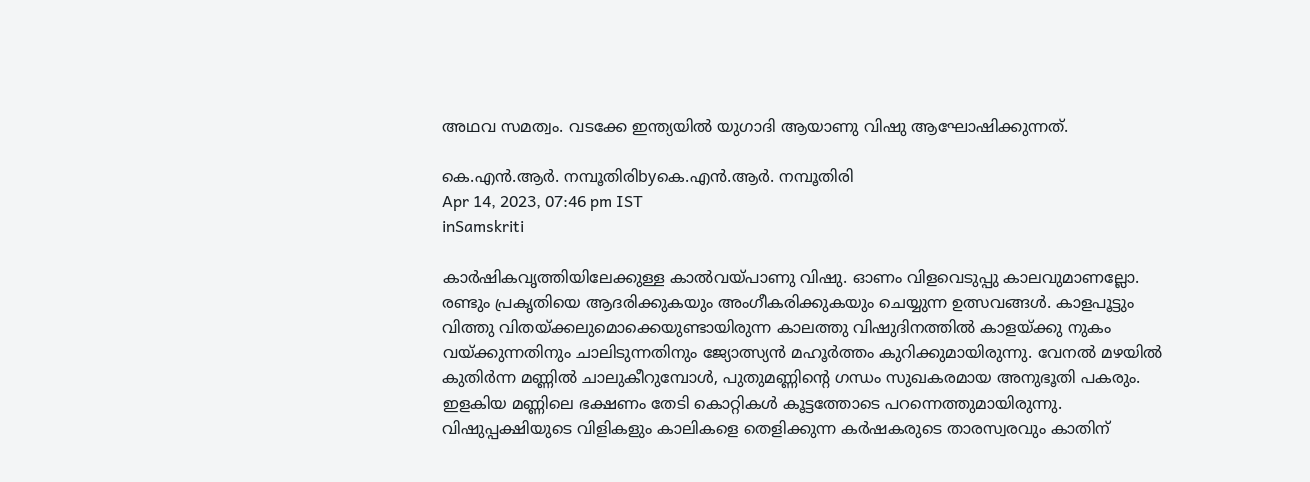അഥവ സമത്വം. വടക്കേ ഇന്ത്യയില്‍ യുഗാദി ആയാണു വിഷു ആഘോഷിക്കുന്നത്.

കെ.എന്‍.ആര്‍. നമ്പൂതിരിbyകെ.എന്‍.ആര്‍. നമ്പൂതിരി
Apr 14, 2023, 07:46 pm IST
inSamskriti

കാര്‍ഷികവൃത്തിയിലേക്കുള്ള കാല്‍വയ്‌പാണു വിഷു. ഓണം വിളവെടുപ്പു കാലവുമാണല്ലോ. രണ്ടും പ്രകൃതിയെ ആദരിക്കുകയും അംഗീകരിക്കുകയും ചെയ്യുന്ന ഉത്സവങ്ങള്‍. കാളപൂട്ടും വിത്തു വിതയ്‌ക്കലുമൊക്കെയുണ്ടായിരുന്ന കാലത്തു വിഷുദിനത്തില്‍ കാളയ്‌ക്കു നുകം വയ്‌ക്കുന്നതിനും ചാലിടുന്നതിനും ജ്യോത്സ്യന്‍ മഹൂര്‍ത്തം കുറിക്കുമായിരുന്നു. വേനല്‍ മഴയില്‍ കുതിര്‍ന്ന മണ്ണില്‍ ചാലുകീറുമ്പോള്‍, പുതുമണ്ണിന്റെ ഗന്ധം സുഖകരമായ അനുഭൂതി പകരും. ഇളകിയ മണ്ണിലെ ഭക്ഷണം തേടി കൊറ്റികള്‍ കൂട്ടത്തോടെ പറന്നെത്തുമായിരുന്നു. വിഷുപ്പക്ഷിയുടെ വിളികളും കാലികളെ തെളിക്കുന്ന കര്‍ഷകരുടെ താരസ്വരവും കാതിന്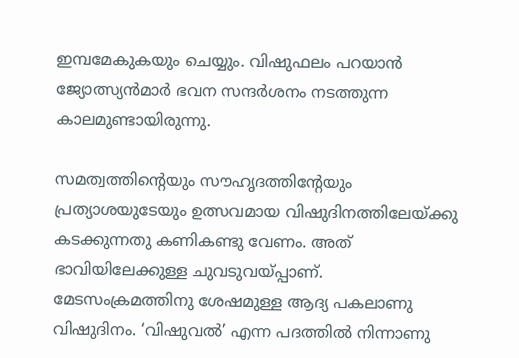ഇമ്പമേകുകയും ചെയ്യും. വിഷുഫലം പറയാന്‍ ജ്യോത്സ്യന്‍മാര്‍ ഭവന സന്ദര്‍ശനം നടത്തുന്ന കാലമുണ്ടായിരുന്നു.

സമത്വത്തിന്റെയും സൗഹൃദത്തിന്റേയും പ്രത്യാശയുടേയും ഉത്സവമായ വിഷുദിനത്തിലേയ്‌ക്കു കടക്കുന്നതു കണികണ്ടു വേണം. അത് ഭാവിയിലേക്കുള്ള ചുവടുവയ്‌പ്പാണ്.  മേടസംക്രമത്തിനു ശേഷമുള്ള ആദ്യ പകലാണു വിഷുദിനം. ‘വിഷുവല്‍’ എന്ന പദത്തില്‍ നിന്നാണു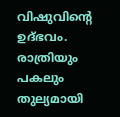വിഷുവിന്റെ ഉദ്ഭവം. രാത്രിയും പകലും തുല്യമായി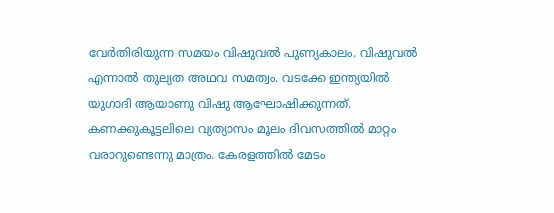വേര്‍തിരിയുന്ന സമയം വിഷുവല്‍ പുണ്യകാലം. വിഷുവല്‍ എന്നാല്‍ തുല്യത അഥവ സമത്വം. വടക്കേ ഇന്ത്യയില്‍ യുഗാദി ആയാണു വിഷു ആഘോഷിക്കുന്നത്. കണക്കുകൂട്ടലിലെ വ്യത്യാസം മൂലം ദിവസത്തില്‍ മാറ്റം വരാറുണ്ടെന്നു മാത്രം. കേരളത്തില്‍ മേടം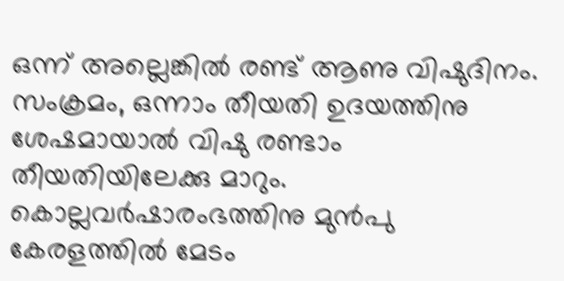ഒന്ന് അല്ലെങ്കില്‍ രണ്ട് ആണു വിഷുദിനം. സംക്രമം, ഒന്നാം തീയതി ഉദയത്തിനു ശേഷമായാല്‍ വിഷു രണ്ടാം തീയതിയിലേക്കു മാറും. കൊല്ലവര്‍ഷാരംഭത്തിനു മുന്‍പു കേരളത്തില്‍ മേടം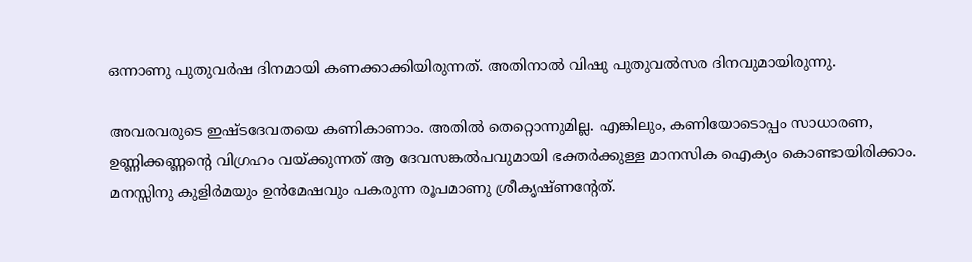ഒന്നാണു പുതുവര്‍ഷ ദിനമായി കണക്കാക്കിയിരുന്നത്. അതിനാല്‍ വിഷു പുതുവല്‍സര ദിനവുമായിരുന്നു.

അവരവരുടെ ഇഷ്ടദേവതയെ കണികാണാം. അതില്‍ തെറ്റൊന്നുമില്ല. എങ്കിലും, കണിയോടൊപ്പം സാധാരണ, ഉണ്ണിക്കണ്ണന്റെ വിഗ്രഹം വയ്‌ക്കുന്നത് ആ ദേവസങ്കല്‍പവുമായി ഭക്തര്‍ക്കുള്ള മാനസിക ഐക്യം കൊണ്ടായിരിക്കാം. മനസ്സിനു കുളിര്‍മയും ഉന്‍മേഷവും പകരുന്ന രൂപമാണു ശ്രീകൃഷ്ണന്റേത്.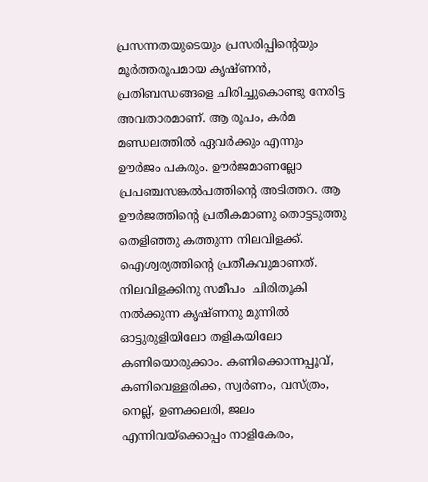പ്രസന്നതയുടെയും പ്രസരിപ്പിന്റെയും മൂര്‍ത്തരൂപമായ കൃഷ്ണന്‍, പ്രതിബന്ധങ്ങളെ ചിരിച്ചുകൊണ്ടു നേരിട്ട അവതാരമാണ്. ആ രൂപം, കര്‍മ മണ്ഡലത്തില്‍ ഏവര്‍ക്കും എന്നും ഊര്‍ജം പകരും. ഊര്‍ജമാണല്ലോ പ്രപഞ്ചസങ്കല്‍പത്തിന്റെ അടിത്തറ. ആ ഊര്‍ജത്തിന്റെ പ്രതീകമാണു തൊട്ടടുത്തു തെളിഞ്ഞു കത്തുന്ന നിലവിളക്ക്. ഐശ്വര്യത്തിന്റെ പ്രതീകവുമാണത്. നിലവിളക്കിനു സമീപം  ചിരിതൂകി നല്‍ക്കുന്ന കൃഷ്ണനു മുന്നില്‍ ഓട്ടുരുളിയിലോ തളികയിലോ കണിയൊരുക്കാം. കണിക്കൊന്നപ്പൂവ്, കണിവെള്ളരിക്ക, സ്വര്‍ണം, വസ്ത്രം, നെല്ല്, ഉണക്കലരി, ജലം എന്നിവയ്‌ക്കൊപ്പം നാളികേരം,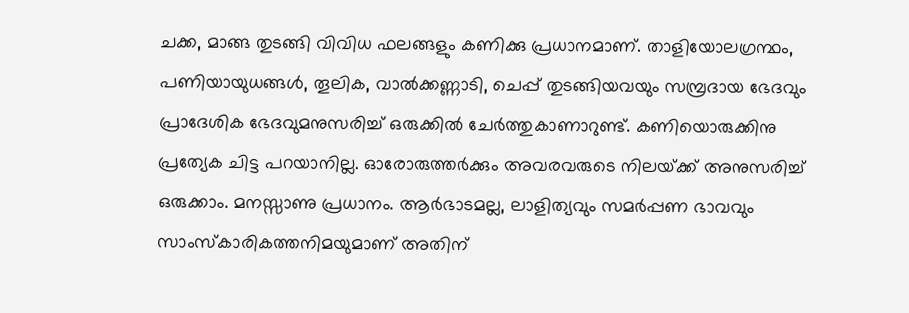ചക്ക, മാങ്ങ തുടങ്ങി വിവിധ ഫലങ്ങളും കണിക്കു പ്രധാനമാണ്. താളിയോലഗ്രന്ഥം, പണിയായുധങ്ങള്‍, തൂലിക, വാല്‍ക്കണ്ണാടി, ചെപ്പ് തുടങ്ങിയവയും സമ്പ്രദായ ഭേദവും പ്രാദേശിക ഭേദവുമനുസരിച്ച് ഒരുക്കില്‍ ചേര്‍ത്തുകാണാറുണ്ട്. കണിയൊരുക്കിനു പ്രത്യേക ചിട്ട പറയാനില്ല. ഓരോരുത്തര്‍ക്കും അവരവരുടെ നിലയ്‌ക്ക് അനുസരിച്ച് ഒരുക്കാം. മനസ്സാണു പ്രധാനം. ആര്‍ഭാടമല്ല, ലാളിത്യവും സമര്‍പ്പണ ഭാവവും സാംസ്‌കാരികത്തനിമയുമാണ് അതിന്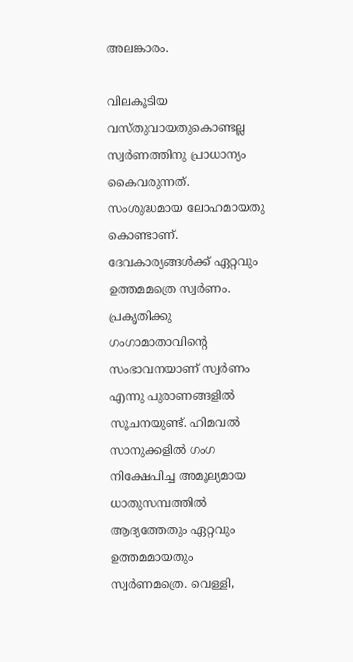അലങ്കാരം.

വിലകൂടിയ വസ്തുവായതുകൊണ്ടല്ല സ്വര്‍ണത്തിനു പ്രാധാന്യം കൈവരുന്നത്. സംശുദ്ധമായ ലോഹമായതു കൊണ്ടാണ്. ദേവകാര്യങ്ങള്‍ക്ക് ഏറ്റവും ഉത്തമമത്രെ സ്വര്‍ണം. പ്രകൃതിക്കു ഗംഗാമാതാവിന്റെ സംഭാവനയാണ് സ്വര്‍ണം എന്നു പുരാണങ്ങളില്‍ സൂചനയുണ്ട്. ഹിമവല്‍ സാനുക്കളില്‍ ഗംഗ നിക്ഷേപിച്ച അമൂല്യമായ ധാതുസമ്പത്തില്‍ ആദ്യത്തേതും ഏറ്റവും ഉത്തമമായതും സ്വര്‍ണമത്രെ. വെള്ളി,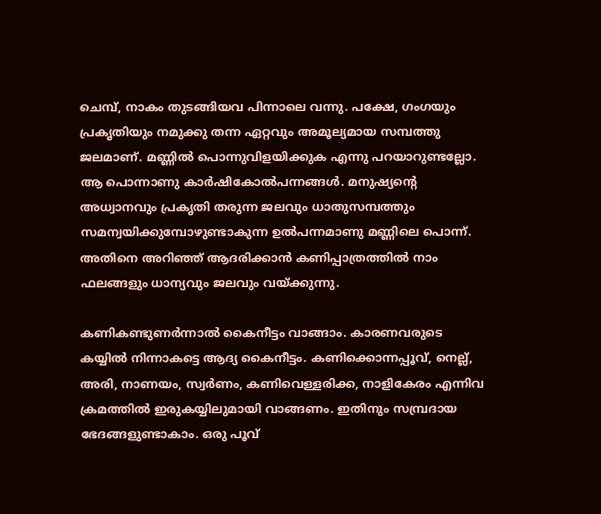ചെമ്പ്, നാകം തുടങ്ങിയവ പിന്നാലെ വന്നു. പക്ഷേ, ഗംഗയും പ്രകൃതിയും നമുക്കു തന്ന ഏറ്റവും അമൂല്യമായ സമ്പത്തു ജലമാണ്. മണ്ണില്‍ പൊന്നുവിളയിക്കുക എന്നു പറയാറുണ്ടല്ലോ. ആ പൊന്നാണു കാര്‍ഷികോല്‍പന്നങ്ങള്‍. മനുഷ്യന്റെ അധ്വാനവും പ്രകൃതി തരുന്ന ജലവും ധാതുസമ്പത്തും സമന്വയിക്കുമ്പോഴുണ്ടാകുന്ന ഉല്‍പന്നമാണു മണ്ണിലെ പൊന്ന്. അതിനെ അറിഞ്ഞ് ആദരിക്കാന്‍ കണിപ്പാത്രത്തില്‍ നാം ഫലങ്ങളും ധാന്യവും ജലവും വയ്‌ക്കുന്നു.

കണികണ്ടുണര്‍ന്നാല്‍ കൈനീട്ടം വാങ്ങാം. കാരണവരുടെ കയ്യില്‍ നിന്നാകട്ടെ ആദ്യ കൈനീട്ടം. കണിക്കൊന്നപ്പൂവ്, നെല്ല്, അരി, നാണയം, സ്വര്‍ണം, കണിവെള്ളരിക്ക, നാളികേരം എന്നിവ ക്രമത്തില്‍ ഇരുകയ്യിലുമായി വാങ്ങണം. ഇതിനും സമ്പ്രദായ ഭേദങ്ങളുണ്ടാകാം. ഒരു പൂവ്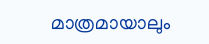മാത്രമായാലും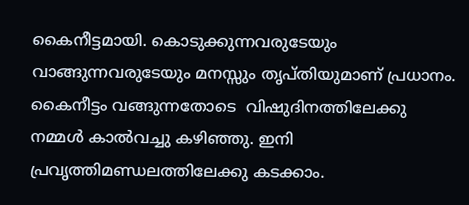കൈനീട്ടമായി. കൊടുക്കുന്നവരുടേയും വാങ്ങുന്നവരുടേയും മനസ്സും തൃപ്തിയുമാണ് പ്രധാനം. കൈനീട്ടം വങ്ങുന്നതോടെ  വിഷുദിനത്തിലേക്കു നമ്മള്‍ കാല്‍വച്ചു കഴിഞ്ഞു. ഇനി പ്രവൃത്തിമണ്ഡലത്തിലേക്കു കടക്കാം.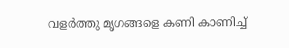വളര്‍ത്തു മൃഗങ്ങളെ കണി കാണിച്ച്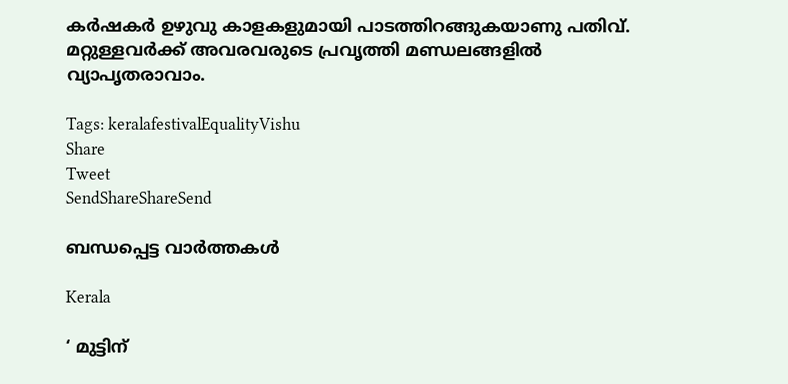കര്‍ഷകര്‍ ഉഴുവു കാളകളുമായി പാടത്തിറങ്ങുകയാണു പതിവ്. മറ്റുള്ളവര്‍ക്ക് അവരവരുടെ പ്രവൃത്തി മണ്ഡലങ്ങളില്‍ വ്യാപൃതരാവാം.

Tags: keralafestivalEqualityVishu
Share
Tweet
SendShareShareSend

ബന്ധപ്പെട്ട വാര്‍ത്തകള്‍

Kerala

‘ മുട്ടിന്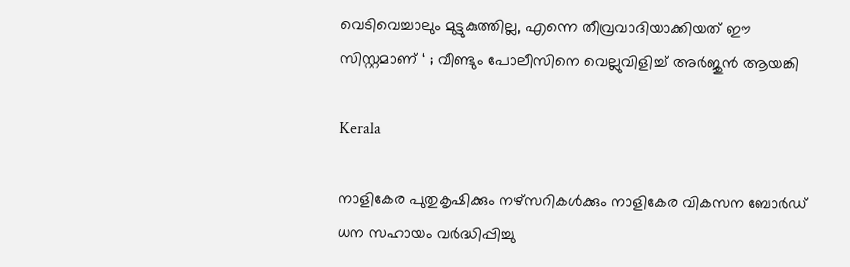വെടിവെച്ചാലും മുട്ടുകുത്തില്ല, എന്നെ തീവ്രവാദിയാക്കിയത് ഈ സിസ്റ്റമാണ് ‘ ; വീണ്ടും പോലീസിനെ വെല്ലുവിളിച്ച് അര്‍ജുന്‍ ആയങ്കി

Kerala

നാളികേര പുതുകൃഷിക്കും നഴ്സറികള്‍ക്കും നാളികേര വികസന ബോര്‍ഡ് ധന സഹായം വര്‍ദ്ധിപ്പിച്ചു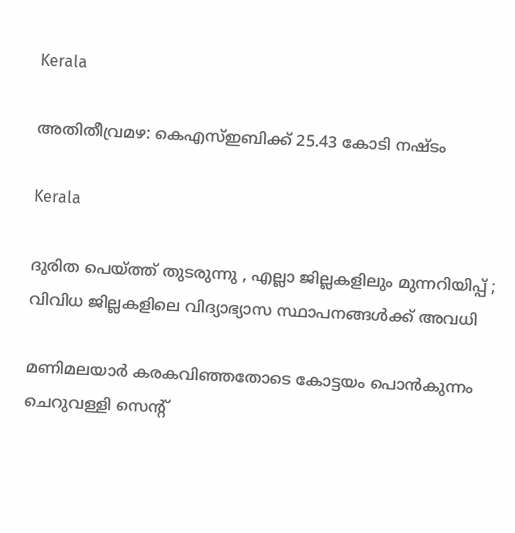Kerala

അതിതീവ്രമഴ: കെഎസ്ഇബിക്ക് 25.43 കോടി നഷ്ടം

Kerala

ദുരിത പെയ്‌ത്ത് തുടരുന്നു , എല്ലാ ജില്ലകളിലും മുന്നറിയിപ്പ് ; വിവിധ ജില്ലകളിലെ വിദ്യാഭ്യാസ സ്ഥാപനങ്ങൾക്ക് അവധി

മണിമലയാര്‍ കരകവിഞ്ഞതോടെ കോട്ടയം പൊന്‍കുന്നം ചെറുവള്ളി സെന്റ്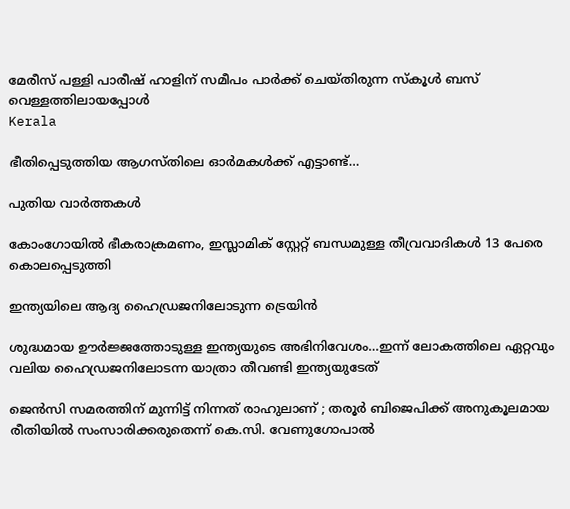മേരീസ് പള്ളി പാരീഷ് ഹാളിന് സമീപം പാര്‍ക്ക് ചെയ്തിരുന്ന സ്‌കൂള്‍ ബസ് വെള്ളത്തിലായപ്പോള്‍
Kerala

ഭീതിപ്പെടുത്തിയ ആഗസ്തിലെ ഓര്‍മകള്‍ക്ക് എട്ടാണ്ട്…

പുതിയ വാര്‍ത്തകള്‍

കോംഗോയിൽ ഭീകരാക്രമണം, ഇസ്ലാമിക് സ്റ്റേറ്റ് ബന്ധമുള്ള തീവ്രവാദികൾ 13 പേരെ കൊലപ്പെടുത്തി

ഇന്ത്യയിലെ ആദ്യ ഹൈഡ്രജനിലോടുന്ന ട്രെയിന്‍

ശുദ്ധമായ ഊര്‍ജ്ജത്തോടുള്ള ഇന്ത്യയുടെ അഭിനിവേശം…ഇന്ന് ലോകത്തിലെ ഏറ്റവും വലിയ ഹൈഡ്രജനിലോടന്ന യാത്രാ തീവണ്ടി ഇന്ത്യയുടേത്

ജെൻസി സമരത്തിന് മുന്നിട്ട് നിന്നത് രാഹുലാണ് ; തരൂർ ബിജെപിക്ക് അനുകൂലമായ രീതിയിൽ സംസാരിക്കരുതെന്ന് കെ.സി. വേണുഗോപാൽ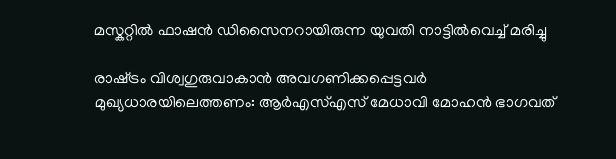മസ്കറ്റില്‍ ഫാഷന്‍ ഡിസൈനറായിരുന്ന യുവതി നാട്ടില്‍വെച്ച് മരിച്ചു

രാഷ്‌ട്രം വിശ്വഗുരുവാകാന്‍ അവഗണിക്കപ്പെട്ടവര്‍ മുഖ്യധാരയിലെത്തണം: ആര്‍എസ്എസ് മേധാവി മോഹന്‍ ഭാഗവത്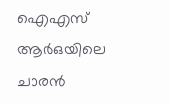ഐഎസ് ആര്‍ഒയിലെ ചാരന്‍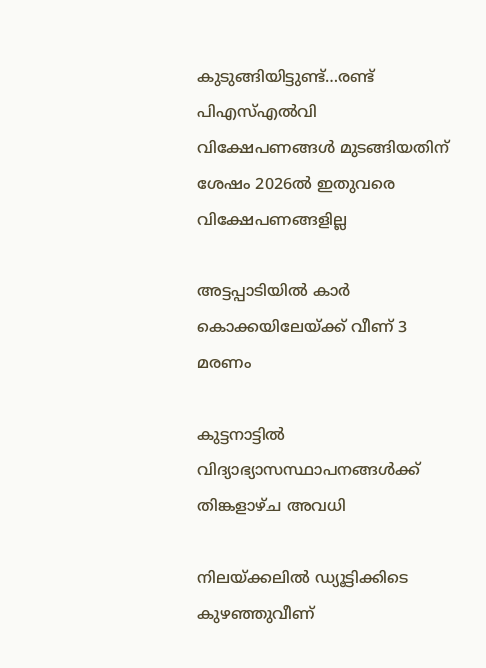കുടുങ്ങിയിട്ടുണ്ട്…രണ്ട് പിഎസ്എല്‍വി വിക്ഷേപണങ്ങള്‍ മുടങ്ങിയതിന് ശേഷം 2026ല്‍ ഇതുവരെ വിക്ഷേപണങ്ങളില്ല

അട്ടപ്പാടിയില്‍ കാര്‍ കൊക്കയിലേയ്‌ക്ക് വീണ് 3 മരണം

കുട്ടനാട്ടില്‍ വിദ്യാഭ്യാസസ്ഥാപനങ്ങള്‍ക്ക് തിങ്കളാഴ്ച അവധി

നിലയ്‌ക്കലില്‍ ഡ്യൂട്ടിക്കിടെ കുഴഞ്ഞുവീണ്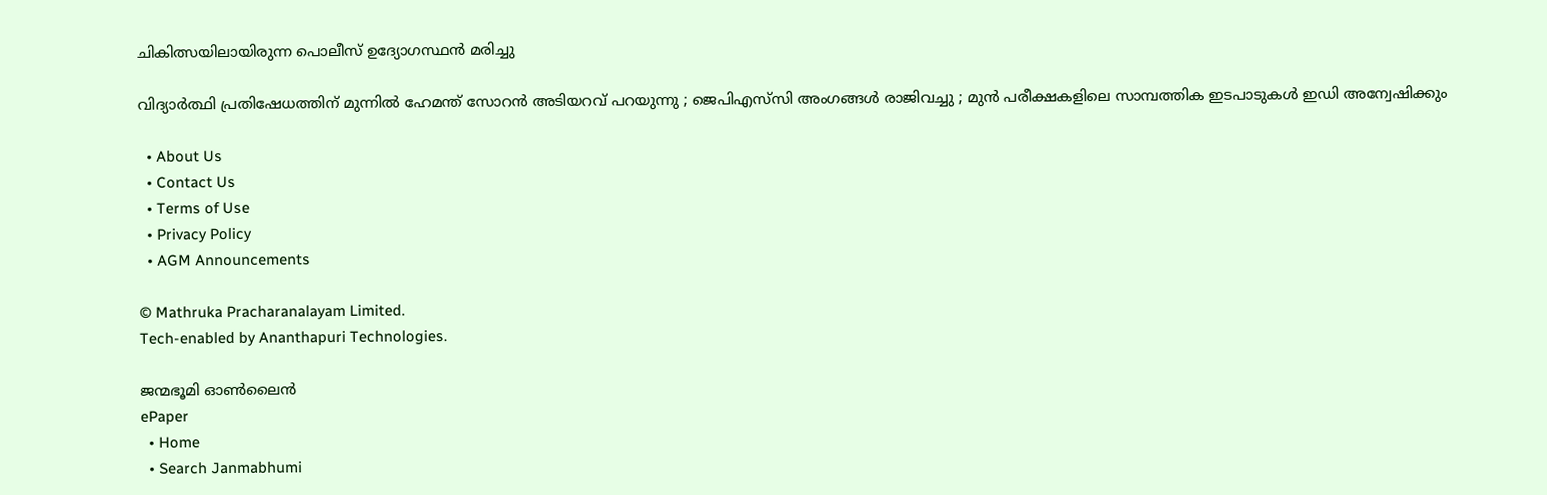ചികിത്സയിലായിരുന്ന പൊലീസ് ഉദ്യോഗസ്ഥന്‍ മരിച്ചു

വിദ്യാർത്ഥി പ്രതിഷേധത്തിന് മുന്നിൽ ഹേമന്ത് സോറൻ അടിയറവ് പറയുന്നു ; ജെപിഎസ്‌സി അംഗങ്ങൾ രാജിവച്ചു ; മുൻ പരീക്ഷകളിലെ സാമ്പത്തിക ഇടപാടുകൾ ഇഡി അന്വേഷിക്കും

  • About Us
  • Contact Us
  • Terms of Use
  • Privacy Policy
  • AGM Announcements

© Mathruka Pracharanalayam Limited.
Tech-enabled by Ananthapuri Technologies.

ജന്മഭൂമി ഓണ്‍ലൈന്‍
ePaper
  • Home
  • Search Janmabhumi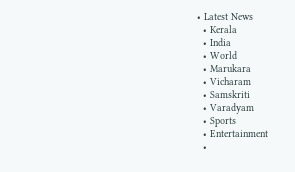• Latest News
  • Kerala
  • India
  • World
  • Marukara
  • Vicharam
  • Samskriti
  • Varadyam
  • Sports
  • Entertainment
  •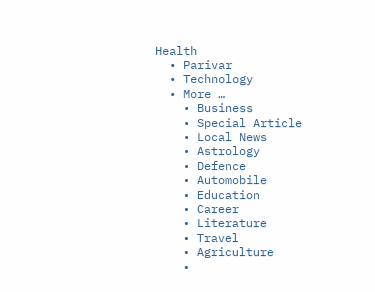Health
  • Parivar
  • Technology
  • More …
    • Business
    • Special Article
    • Local News
    • Astrology
    • Defence
    • Automobile
    • Education
    • Career
    • Literature
    • Travel
    • Agriculture
    •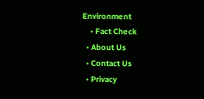Environment
    • Fact Check
  • About Us
  • Contact Us
  • Privacy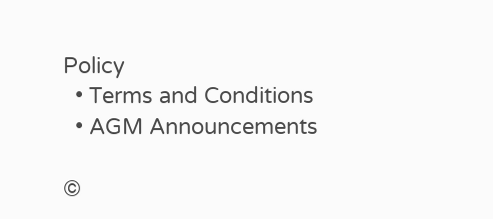Policy
  • Terms and Conditions
  • AGM Announcements

©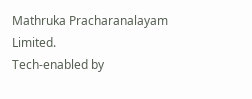Mathruka Pracharanalayam Limited.
Tech-enabled by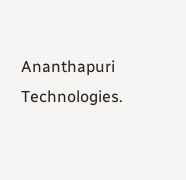Ananthapuri Technologies.